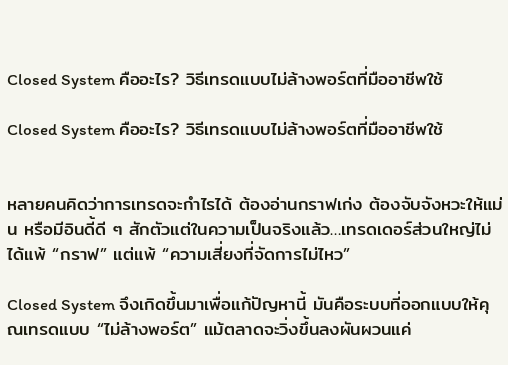Closed System คืออะไร? วิธีเทรดแบบไม่ล้างพอร์ตที่มืออาชีพใช้

Closed System คืออะไร? วิธีเทรดแบบไม่ล้างพอร์ตที่มืออาชีพใช้


หลายคนคิดว่าการเทรดจะกำไรได้ ต้องอ่านกราฟเก่ง ต้องจับจังหวะให้แม่น หรือมีอินดี้ดี ๆ สักตัวแต่ในความเป็นจริงแล้ว…เทรดเดอร์ส่วนใหญ่ไม่ได้แพ้ “กราฟ” แต่แพ้ “ความเสี่ยงที่จัดการไม่ไหว”

Closed System จึงเกิดขึ้นมาเพื่อแก้ปัญหานี้ มันคือระบบที่ออกแบบให้คุณเทรดแบบ “ไม่ล้างพอร์ต” แม้ตลาดจะวิ่งขึ้นลงผันผวนแค่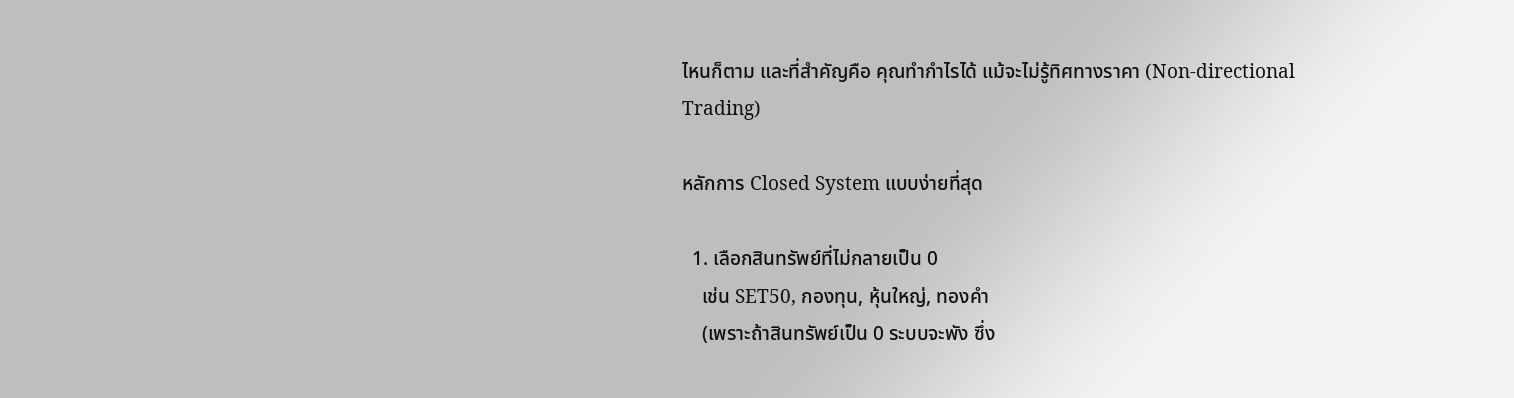ไหนก็ตาม และที่สำคัญคือ คุณทำกำไรได้ แม้จะไม่รู้ทิศทางราคา (Non-directional Trading)

หลักการ Closed System แบบง่ายที่สุด

  1. เลือกสินทรัพย์ที่ไม่กลายเป็น 0
    เช่น SET50, กองทุน, หุ้นใหญ่, ทองคำ
    (เพราะถ้าสินทรัพย์เป็น 0 ระบบจะพัง ซึ่ง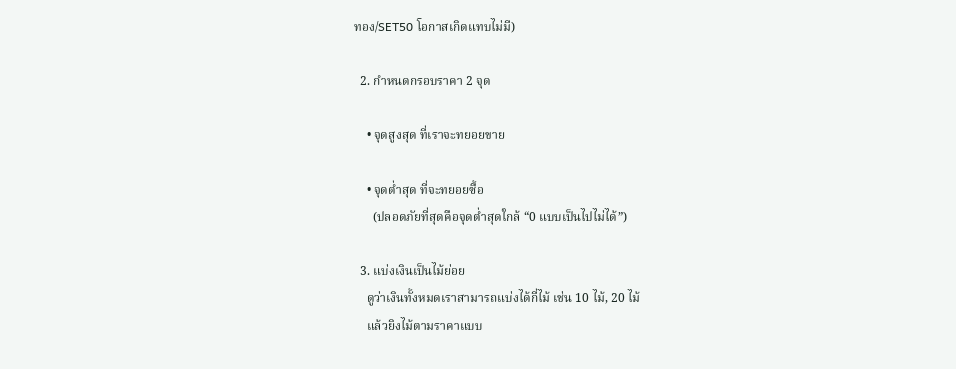ทอง/SET50 โอกาสเกิดแทบไม่มี)

  2. กำหนดกรอบราคา 2 จุด

    • จุดสูงสุด ที่เราจะทยอยขาย

    • จุดต่ำสุด ที่จะทยอยซื้อ
      (ปลอดภัยที่สุดคือจุดต่ำสุดใกล้ “0 แบบเป็นไปไม่ได้”)

  3. แบ่งเงินเป็นไม้ย่อย
    ดูว่าเงินทั้งหมดเราสามารถแบ่งได้กี่ไม้ เช่น 10 ไม้, 20 ไม้
    แล้วยิงไม้ตามราคาแบบ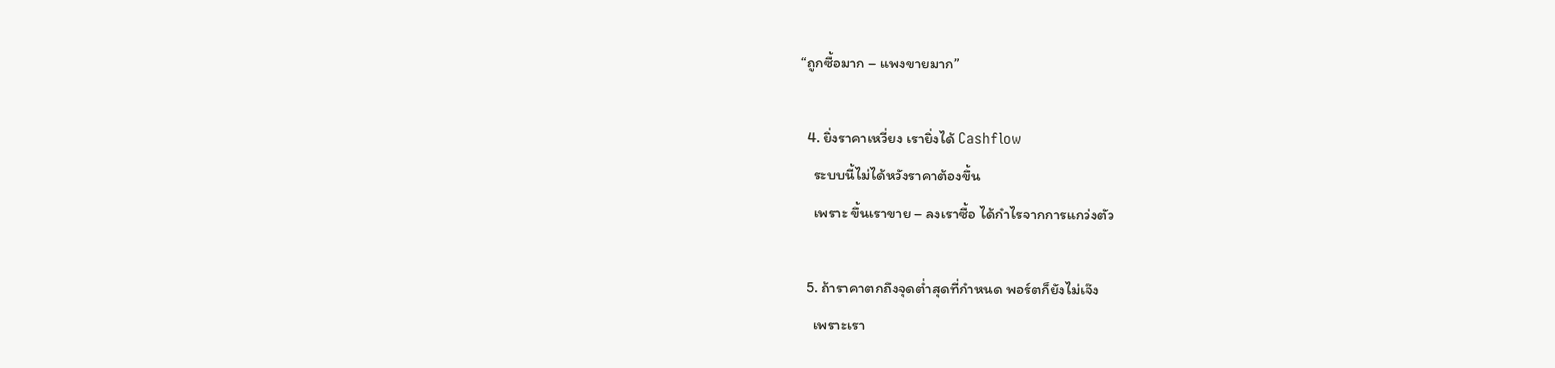“ถูกซื้อมาก – แพงขายมาก”

  4. ยิ่งราคาเหวี่ยง เรายิ่งได้ Cashflow
    ระบบนี้ไม่ได้หวังราคาต้องขึ้น
    เพราะ ขึ้นเราขาย – ลงเราซื้อ ได้กำไรจากการแกว่งตัว

  5. ถ้าราคาตกถึงจุดต่ำสุดที่กำหนด พอร์ตก็ยังไม่เจ๊ง
    เพราะเรา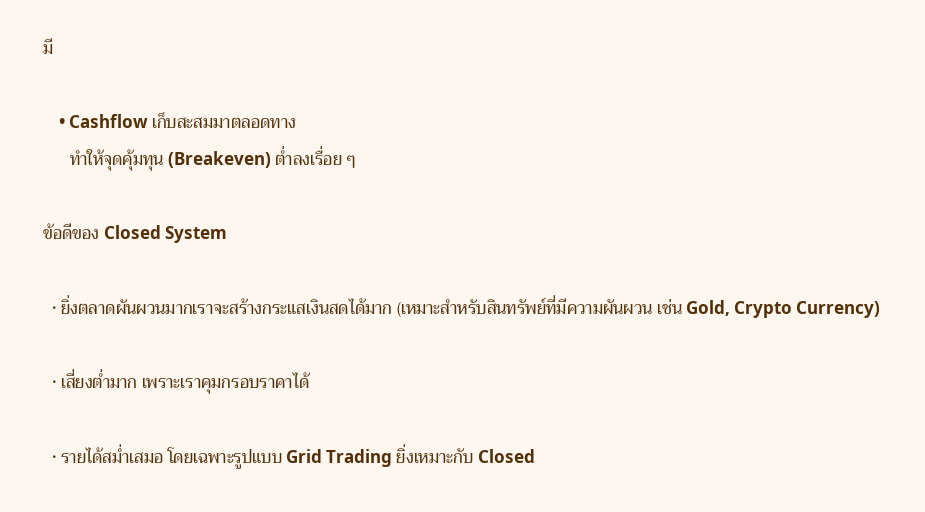มี

    • Cashflow เก็บสะสมมาตลอดทาง
      ทำให้จุดคุ้มทุน (Breakeven) ต่ำลงเรื่อย ๆ

ข้อดีของ Closed System

  • ยิ่งตลาดผันผวนมากเราจะสร้างกระแสเงินสดได้มาก (เหมาะสำหรับสินทรัพย์ที่มีความผันผวน เช่น Gold, Crypto Currency)

  • เสี่ยงต่ำมาก เพราะเราคุมกรอบราคาได้

  • รายได้สม่ำเสมอ โดยเฉพาะรูปแบบ Grid Trading ยิ่งเหมาะกับ Closed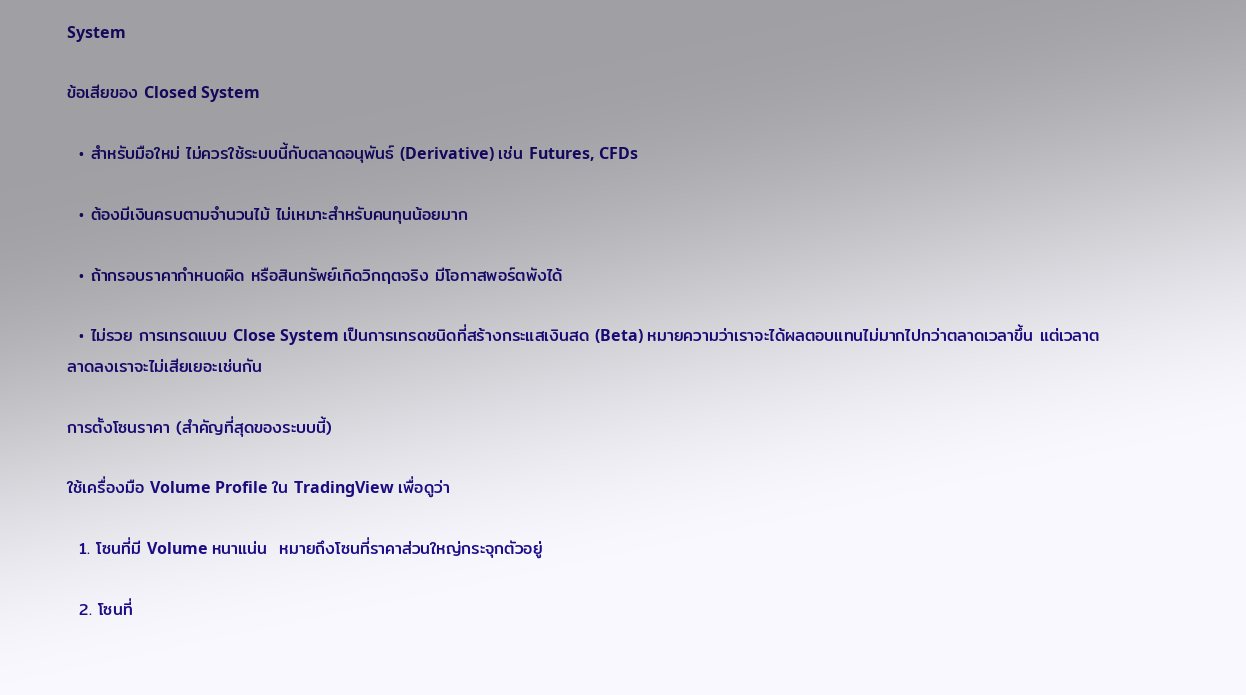System

ข้อเสียของ Closed System

  • สำหรับมือใหม่ ไม่ควรใช้ระบบนี้กับตลาดอนุพันธ์ (Derivative) เช่น Futures, CFDs

  • ต้องมีเงินครบตามจำนวนไม้ ไม่เหมาะสำหรับคนทุนน้อยมาก

  • ถ้ากรอบราคากำหนดผิด หรือสินทรัพย์เกิดวิกฤตจริง มีโอกาสพอร์ตพังได้

  • ไม่รวย การเทรดแบบ Close System เป็นการเทรดชนิดที่สร้างกระแสเงินสด (Beta) หมายความว่าเราจะได้ผลตอบแทนไม่มากไปกว่าตลาดเวลาขึ้น แต่เวลาตลาดลงเราจะไม่เสียเยอะเช่นกัน

การตั้งโซนราคา (สำคัญที่สุดของระบบนี้)

ใช้เครื่องมือ Volume Profile ใน TradingView เพื่อดูว่า

  1. โซนที่มี Volume หนาแน่น  หมายถึงโซนที่ราคาส่วนใหญ่กระจุกตัวอยู่

  2. โซนที่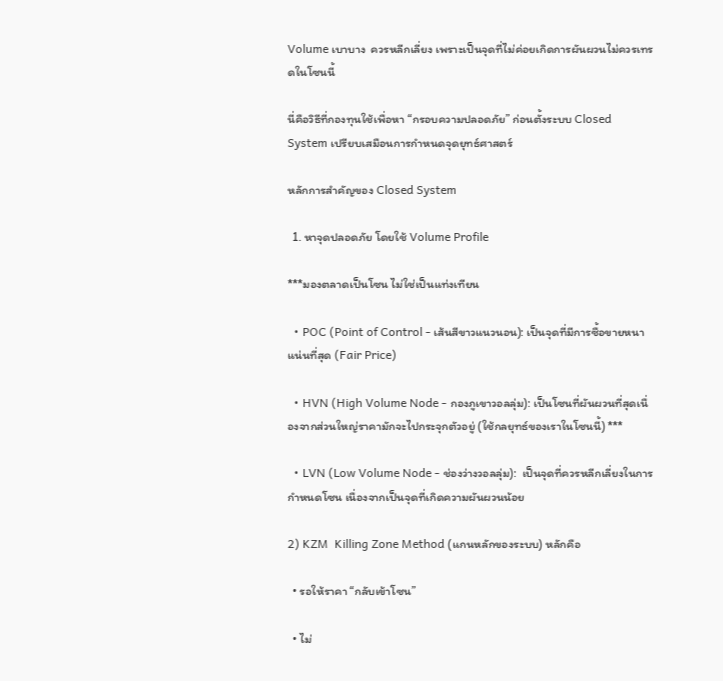Volume เบาบาง  ควรหลีกเลี่ยง เพราะเป็นจุดที่ไม่ค่อยเกิดการผันผวนไม่ควรเทรดในโซนนี้

นี่คือวิธีที่กองทุนใช้เพื่อหา “กรอบความปลอดภัย” ก่อนตั้งระบบ Closed System เปรียบเสมือนการกำหนดจุดยุทธ์ศาสตร์

หลักการสำคัญของ Closed System

  1. หาจุดปลอดภัย โดยใช้ Volume Profile

***มองตลาดเป็นโซน ไม่ใช่เป็นแท่งเทียน

  • POC (Point of Control - เส้นสีขาวแนวนอน): เป็นจุดที่มีการซื้อขายหนาแน่นที่สุด (Fair Price)

  • HVN (High Volume Node - กองภูเขาวอลลุ่ม): เป็นโซนที่ผันผวนที่สุดเนื่องจากส่วนใหญ่ราคามักจะไปกระจุกตัวอยู่ (ใช้กลยุทธ์ของเราในโซนนี้) ***

  • LVN (Low Volume Node - ช่องว่างวอลลุ่ม):  เป็นจุดที่ควรหลีกเลี่ยงในการกำหนดโซน เนื่องจากเป็นจุดที่เกิดความผันผวนน้อย

2) KZM  Killing Zone Method (แกนหลักของระบบ) หลักคือ

  • รอให้ราคา “กลับเข้าโซน”

  • ไม่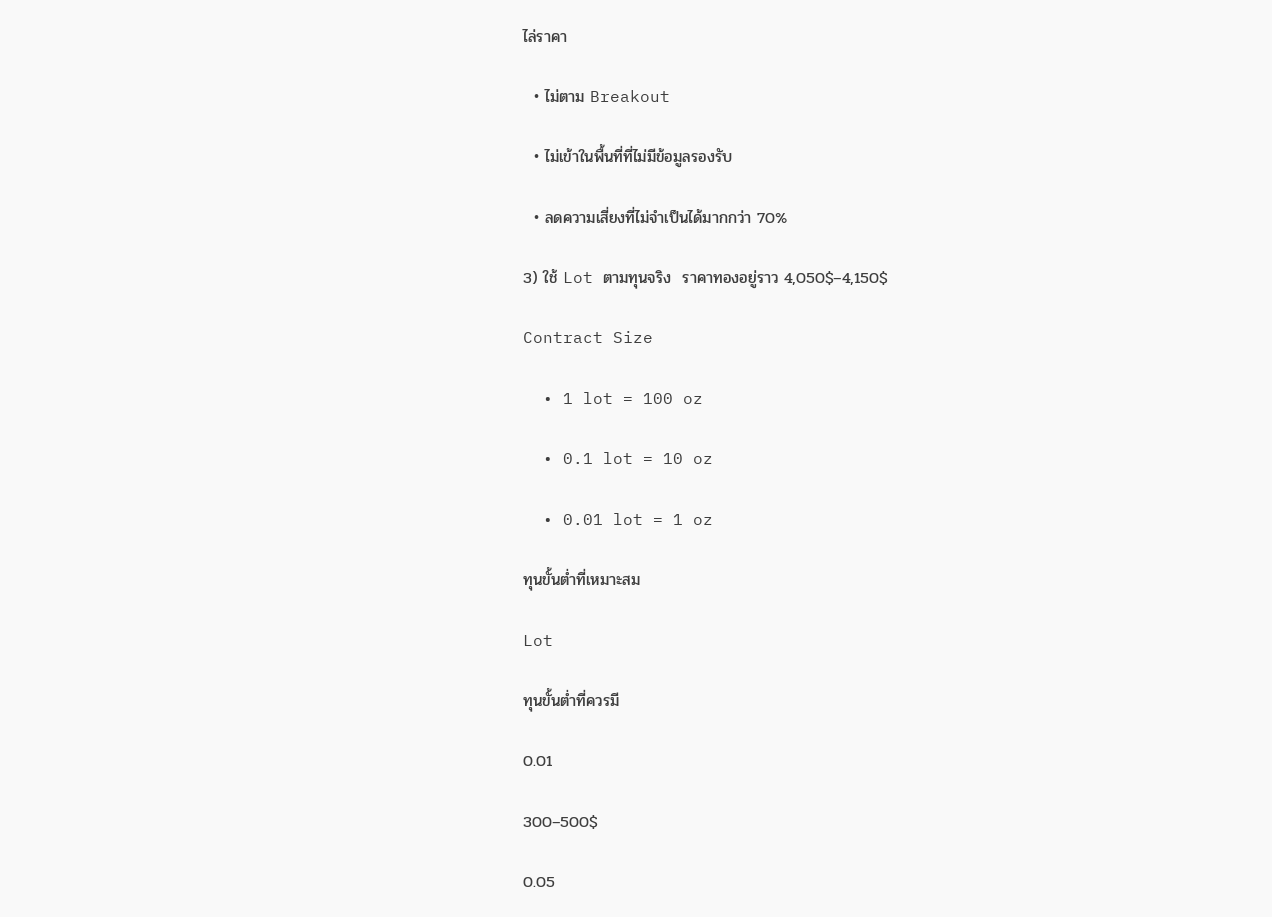ไล่ราคา

  • ไม่ตาม Breakout

  • ไม่เข้าในพื้นที่ที่ไม่มีข้อมูลรองรับ

  • ลดความเสี่ยงที่ไม่จำเป็นได้มากกว่า 70%

3) ใช้ Lot ตามทุนจริง  ราคาทองอยู่ราว 4,050$–4,150$

Contract Size

  • 1 lot = 100 oz

  • 0.1 lot = 10 oz

  • 0.01 lot = 1 oz

ทุนขั้นต่ำที่เหมาะสม

Lot

ทุนขั้นต่ำที่ควรมี

0.01

300–500$

0.05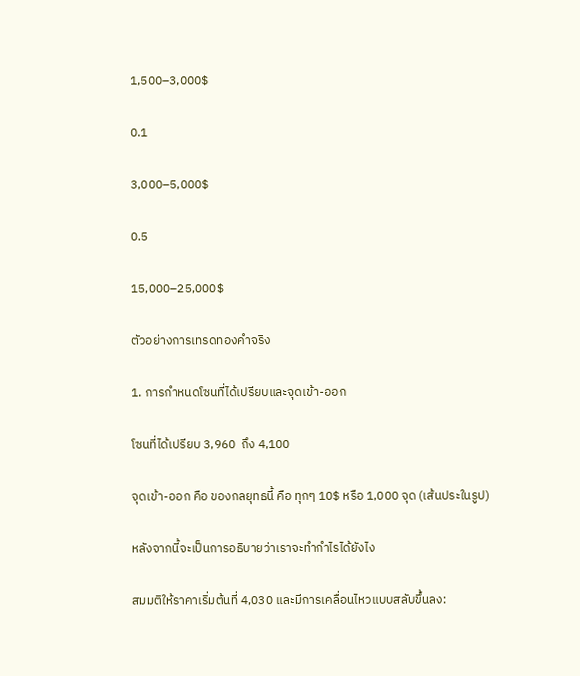1,500–3,000$

0.1

3,000–5,000$

0.5

15,000–25,000$

ตัวอย่างการเทรดทองคำจริง

1. การกำหนดโซนที่ได้เปรียบและจุดเข้า-ออก

โซนที่ได้เปรียบ 3,960  ถึง 4,100

จุดเข้า-ออก คือ ของกลยุทธนี้ คือ ทุกๆ 10$ หรือ 1,000 จุด (เส้นประในรูป)

หลังจากนี้จะเป็นการอธิบายว่าเราจะทำกำไรได้ยังไง

สมมติให้ราคาเริ่มต้นที่ 4,030 และมีการเคลื่อนไหวแบบสลับขึ้นลง: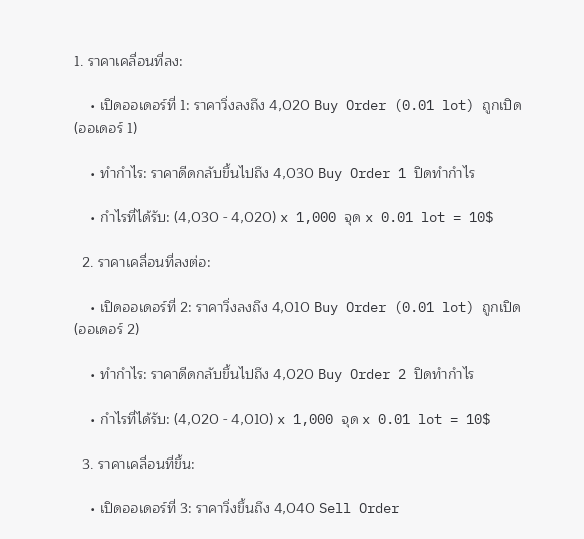1. ราคาเคลื่อนที่ลง:

    • เปิดออเดอร์ที่ 1: ราคาวิ่งลงถึง 4,020 Buy Order (0.01 lot) ถูกเปิด (ออเดอร์ 1)

    • ทำกำไร: ราคาดีดกลับขึ้นไปถึง 4,030 Buy Order 1 ปิดทำกำไร

    • กำไรที่ได้รับ: (4,030 - 4,020) x 1,000 จุด x 0.01 lot = 10$

  2. ราคาเคลื่อนที่ลงต่อ:

    • เปิดออเดอร์ที่ 2: ราคาวิ่งลงถึง 4,010 Buy Order (0.01 lot) ถูกเปิด (ออเดอร์ 2)

    • ทำกำไร: ราคาดีดกลับขึ้นไปถึง 4,020 Buy Order 2 ปิดทำกำไร

    • กำไรที่ได้รับ: (4,020 - 4,010) x 1,000 จุด x 0.01 lot = 10$

  3. ราคาเคลื่อนที่ขึ้น:

    • เปิดออเดอร์ที่ 3: ราคาวิ่งขึ้นถึง 4,040 Sell Order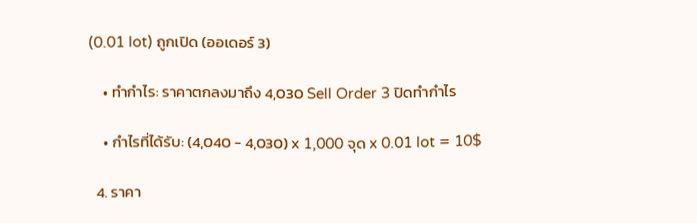(0.01 lot) ถูกเปิด (ออเดอร์ 3)

    • ทำกำไร: ราคาตกลงมาถึง 4,030 Sell Order 3 ปิดทำกำไร

    • กำไรที่ได้รับ: (4,040 - 4,030) x 1,000 จุด x 0.01 lot = 10$

  4. ราคา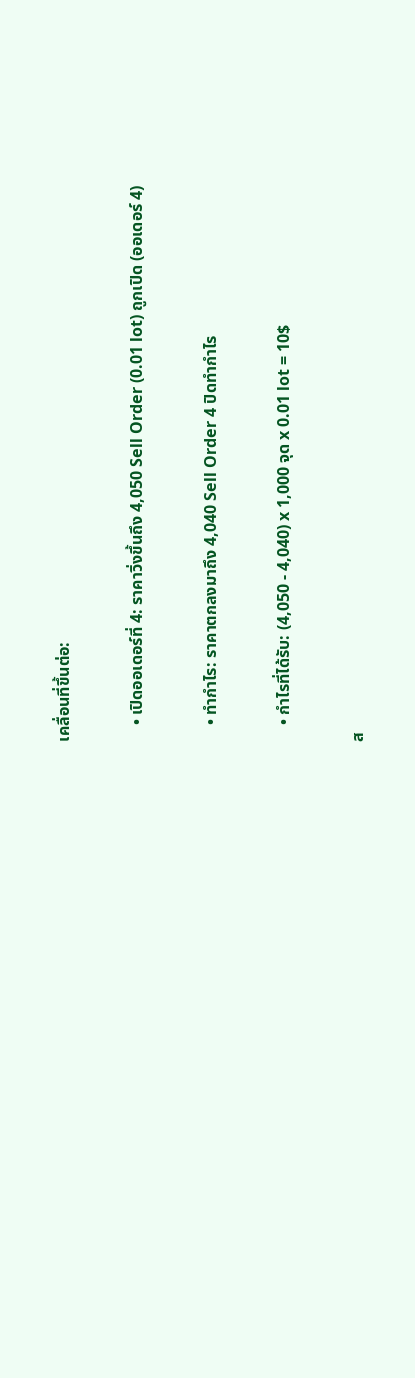เคลื่อนที่ขึ้นต่อ:

    • เปิดออเดอร์ที่ 4: ราคาวิ่งขึ้นถึง 4,050 Sell Order (0.01 lot) ถูกเปิด (ออเดอร์ 4)

    • ทำกำไร: ราคาตกลงมาถึง 4,040 Sell Order 4 ปิดทำกำไร

    • กำไรที่ได้รับ: (4,050 - 4,040) x 1,000 จุด x 0.01 lot = 10$

ส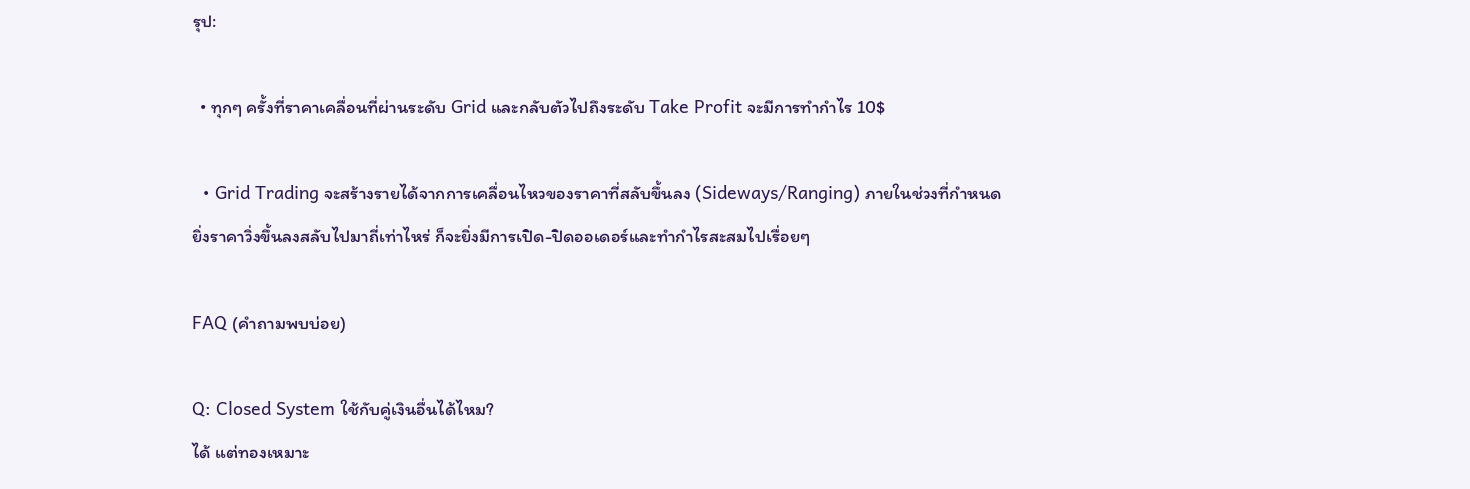รุป:

  • ทุกๆ ครั้งที่ราคาเคลื่อนที่ผ่านระดับ Grid และกลับตัวไปถึงระดับ Take Profit จะมีการทำกำไร 10$

  • Grid Trading จะสร้างรายได้จากการเคลื่อนไหวของราคาที่สลับขึ้นลง (Sideways/Ranging) ภายในช่วงที่กำหนด ยิ่งราคาวิ่งขึ้นลงสลับไปมาถี่เท่าไหร่ ก็จะยิ่งมีการเปิด-ปิดออเดอร์และทำกำไรสะสมไปเรื่อยๆ

FAQ (คำถามพบบ่อย)

Q: Closed System ใช้กับคู่เงินอื่นได้ไหม?
ได้ แต่ทองเหมาะ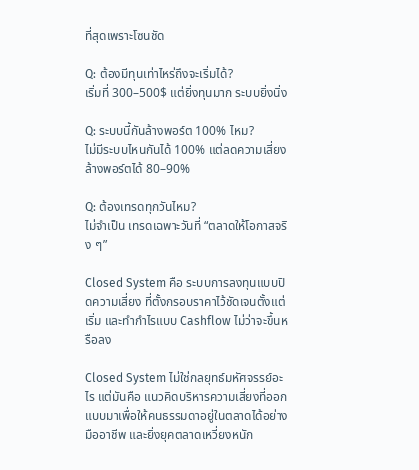ที่สุดเพราะโซนชัด

Q: ต้องมีทุนเท่าไหร่ถึงจะเริ่มได้?
เริ่มที่ 300–500$ แต่ยิ่งทุนมาก ระบบยิ่งนิ่ง

Q: ระบบนี้กันล้างพอร์ต 100% ไหม?
ไม่มีระบบไหนกันได้ 100% แต่ลดความเสี่ยงล้างพอร์ตได้ 80–90%

Q: ต้องเทรดทุกวันไหม?
ไม่จำเป็น เทรดเฉพาะวันที่ “ตลาดให้โอกาสจริง ๆ”

Closed System คือ ระบบการลงทุนแบบปิดความเสี่ยง ที่ตั้งกรอบราคาไว้ชัดเจนตั้งแต่เริ่ม และทำกำไรแบบ Cashflow ไม่ว่าจะขึ้นหรือลง

Closed System ไม่ใช่กลยุทธ์มหัศจรรย์อะไร แต่มันคือ แนวคิดบริหารความเสี่ยงที่ออกแบบมาเพื่อให้คนธรรมดาอยู่ในตลาดได้อย่างมืออาชีพ และยิ่งยุคตลาดเหวี่ยงหนัก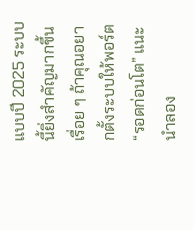แบบปี 2025 ระบบนี้ยิ่งสำคัญมากขึ้นเรื่อย ๆ ถ้าคุณอยากตั้งระบบให้พอร์ต “รอดก่อนโต” แนะนำลอง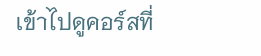เข้าไปดูคอร์สที่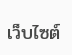เว็บไซต์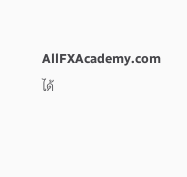AllFXAcademy.com ได้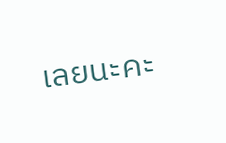เลยนะคะ